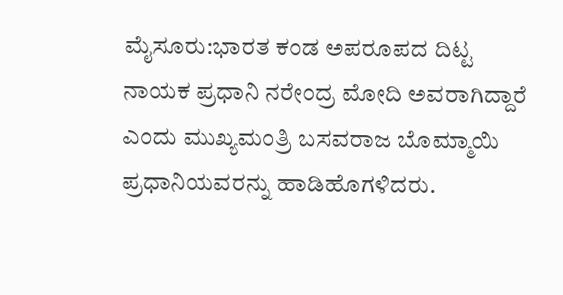ಮೈಸೂರು:ಭಾರತ ಕಂಡ ಅಪರೂಪದ ದಿಟ್ಟ ನಾಯಕ ಪ್ರಧಾನಿ ನರೇಂದ್ರ ಮೋದಿ ಅವರಾಗಿದ್ದಾರೆ ಎಂದು ಮುಖ್ಯಮಂತ್ರಿ ಬಸವರಾಜ ಬೊಮ್ಮಾಯಿ ಪ್ರಧಾನಿಯವರನ್ನು ಹಾಡಿಹೊಗಳಿದರು.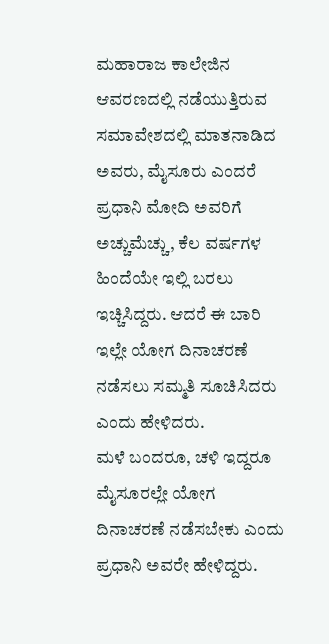ಮಹಾರಾಜ ಕಾಲೇಜಿನ ಆವರಣದಲ್ಲಿ ನಡೆಯುತ್ತಿರುವ ಸಮಾವೇಶದಲ್ಲಿ ಮಾತನಾಡಿದ ಅವರು, ಮೈಸೂರು ಎಂದರೆ ಪ್ರಧಾನಿ ಮೋದಿ ಅವರಿಗೆ ಅಚ್ಚುಮೆಚ್ಚು, ಕೆಲ ವರ್ಷಗಳ ಹಿಂದೆಯೇ ಇಲ್ಲಿ ಬರಲು ಇಚ್ಚಿಸಿದ್ದರು. ಆದರೆ ಈ ಬಾರಿ ಇಲ್ಲೇ ಯೋಗ ದಿನಾಚರಣೆ ನಡೆಸಲು ಸಮ್ಮತಿ ಸೂಚಿಸಿದರು ಎಂದು ಹೇಳಿದರು.
ಮಳೆ ಬಂದರೂ, ಚಳಿ ಇದ್ದರೂ ಮೈಸೂರಲ್ಲೇ ಯೋಗ ದಿನಾಚರಣೆ ನಡೆಸಬೇಕು ಎಂದು ಪ್ರಧಾನಿ ಅವರೇ ಹೇಳಿದ್ದರು.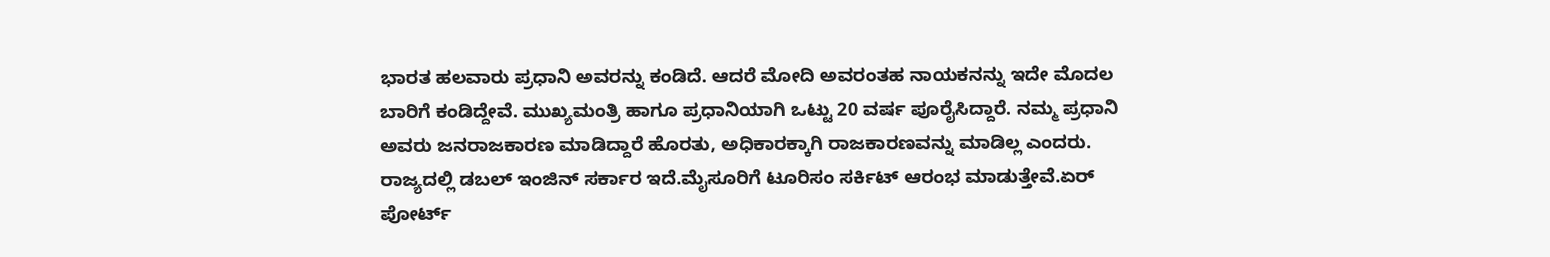ಭಾರತ ಹಲವಾರು ಪ್ರಧಾನಿ ಅವರನ್ನು ಕಂಡಿದೆ. ಆದರೆ ಮೋದಿ ಅವರಂತಹ ನಾಯಕನನ್ನು ಇದೇ ಮೊದಲ ಬಾರಿಗೆ ಕಂಡಿದ್ದೇವೆ. ಮುಖ್ಯಮಂತ್ರಿ ಹಾಗೂ ಪ್ರಧಾನಿಯಾಗಿ ಒಟ್ಟು 20 ವರ್ಷ ಪೂರೈಸಿದ್ದಾರೆ. ನಮ್ಮ ಪ್ರಧಾನಿ ಅವರು ಜನರಾಜಕಾರಣ ಮಾಡಿದ್ದಾರೆ ಹೊರತು, ಅಧಿಕಾರಕ್ಕಾಗಿ ರಾಜಕಾರಣವನ್ನು ಮಾಡಿಲ್ಲ ಎಂದರು.
ರಾಜ್ಯದಲ್ಲಿ ಡಬಲ್ ಇಂಜಿನ್ ಸರ್ಕಾರ ಇದೆ.ಮೈಸೂರಿಗೆ ಟೂರಿಸಂ ಸರ್ಕಿಟ್ ಆರಂಭ ಮಾಡುತ್ತೇವೆ.ಏರ್ ಪೋರ್ಟ್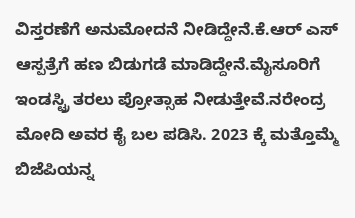ವಿಸ್ತರಣೆಗೆ ಅನುಮೋದನೆ ನೀಡಿದ್ದೇನೆ.ಕೆ.ಆರ್ ಎಸ್ ಆಸ್ಪತ್ರೆಗೆ ಹಣ ಬಿಡುಗಡೆ ಮಾಡಿದ್ದೇನೆ.ಮೈಸೂರಿಗೆ ಇಂಡಸ್ಟ್ರಿ ತರಲು ಪ್ರೋತ್ಸಾಹ ನೀಡುತ್ತೇವೆ.ನರೇಂದ್ರ ಮೋದಿ ಅವರ ಕೈ ಬಲ ಪಡಿಸಿ. 2023 ಕ್ಕೆ ಮತ್ತೊಮ್ಮೆ ಬಿಜೆಪಿಯನ್ನ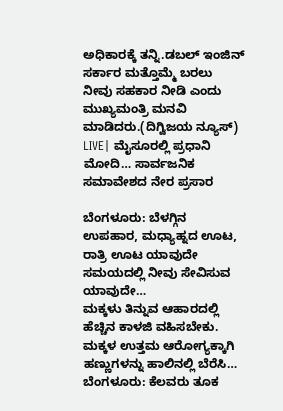ಅಧಿಕಾರಕ್ಕೆ ತನ್ನಿ.ಡಬಲ್ ಇಂಜಿನ್ ಸರ್ಕಾರ ಮತ್ತೊಮ್ಮೆ ಬರಲು ನೀವು ಸಹಕಾರ ನೀಡಿ ಎಂದು ಮುಖ್ಯಮಂತ್ರಿ ಮನವಿ ಮಾಡಿದರು.(ದಿಗ್ವಿಜಯ ನ್ಯೂಸ್)
LIVE| ಮೈಸೂರಲ್ಲಿ ಪ್ರಧಾನಿ ಮೋದಿ… ಸಾರ್ವಜನಿಕ ಸಮಾವೇಶದ ನೇರ ಪ್ರಸಾರ

ಬೆಂಗಳೂರು: ಬೆಳಗ್ಗಿನ ಉಪಹಾರ, ಮಧ್ಯಾಹ್ನದ ಊಟ, ರಾತ್ರಿ ಊಟ ಯಾವುದೇ ಸಮಯದಲ್ಲಿ ನೀವು ಸೇವಿಸುವ ಯಾವುದೇ…
ಮಕ್ಕಳು ತಿನ್ನುವ ಆಹಾರದಲ್ಲಿ ಹೆಚ್ಚಿನ ಕಾಳಜಿ ವಹಿಸಬೇಕು. ಮಕ್ಕಳ ಉತ್ತಮ ಆರೋಗ್ಯಕ್ಕಾಗಿ ಹಣ್ಣುಗಳನ್ನು ಹಾಲಿನಲ್ಲಿ ಬೆರೆಸಿ…
ಬೆಂಗಳೂರು: ಕೆಲವರು ತೂಕ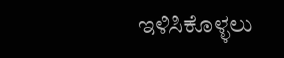ಇಳಿಸಿಕೊಳ್ಳಲು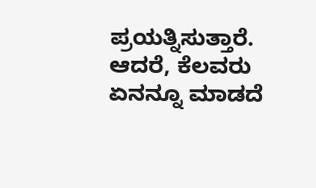ಪ್ರಯತ್ನಿಸುತ್ತಾರೆ. ಆದರೆ, ಕೆಲವರು ಏನನ್ನೂ ಮಾಡದೆ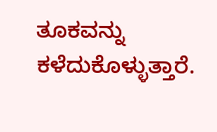ತೂಕವನ್ನು ಕಳೆದುಕೊಳ್ಳುತ್ತಾರೆ.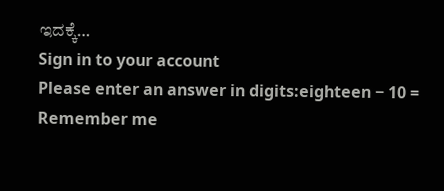ಇದಕ್ಕೆ…
Sign in to your account
Please enter an answer in digits:eighteen − 10 =
Remember me